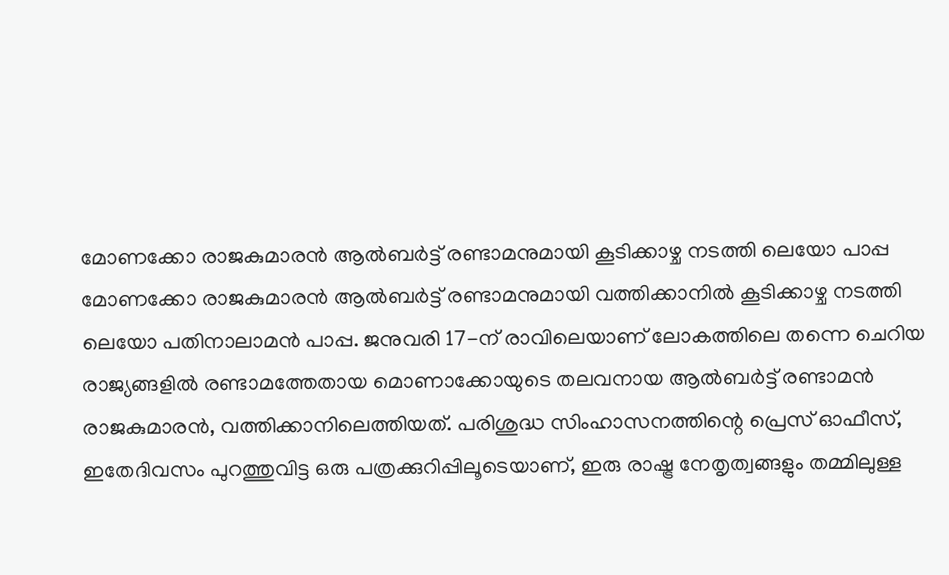മോണക്കോ രാജകുമാരൻ ആൽബർട്ട് രണ്ടാമനുമായി കൂടിക്കാഴ്ച നടത്തി ലെയോ പാപ്പ
മോണക്കോ രാജകുമാരൻ ആൽബർട്ട് രണ്ടാമനുമായി വത്തിക്കാനിൽ കൂടിക്കാഴ്ച നടത്തി ലെയോ പതിനാലാമൻ പാപ്പ. ജനുവരി 17-ന് രാവിലെയാണ് ലോകത്തിലെ തന്നെ ചെറിയ രാജ്യങ്ങളിൽ രണ്ടാമത്തേതായ മൊണാക്കോയുടെ തലവനായ ആൽബർട്ട് രണ്ടാമൻ രാജകുമാരൻ, വത്തിക്കാനിലെത്തിയത്. പരിശുദ്ധ സിംഹാസനത്തിന്റെ പ്രെസ് ഓഫീസ്, ഇതേദിവസം പുറത്തുവിട്ട ഒരു പത്രക്കുറിപ്പിലൂടെയാണ്, ഇരു രാഷ്ട്ര നേതൃത്വങ്ങളും തമ്മിലുള്ള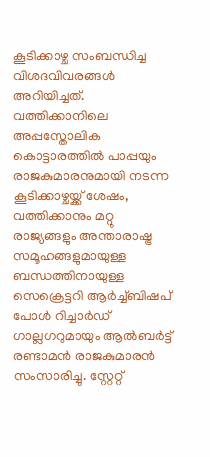കൂടിക്കാഴ്ച സംബന്ധിച്ച വിശദവിവരങ്ങൾ അറിയിച്ചത്.
വത്തിക്കാനിലെ അപ്പസ്തോലിക കൊട്ടാരത്തിൽ പാപ്പയും രാജകുമാരനുമായി നടന്ന കൂടിക്കാഴ്ചയ്ക്ക് ശേഷം, വത്തിക്കാനും മറ്റു രാജ്യങ്ങളും അന്താരാഷ്ട്ര സമൂഹങ്ങളുമായുള്ള ബന്ധത്തിനായുള്ള സെക്രെട്ടറി ആർച്ച്ബിഷപ് പോൾ റിച്ചാർഡ് ഗാല്ലഗറുമായും ആൽബർട്ട് രണ്ടാമൻ രാജകുമാരൻ സംസാരിച്ചു. സ്റ്റേറ്റ്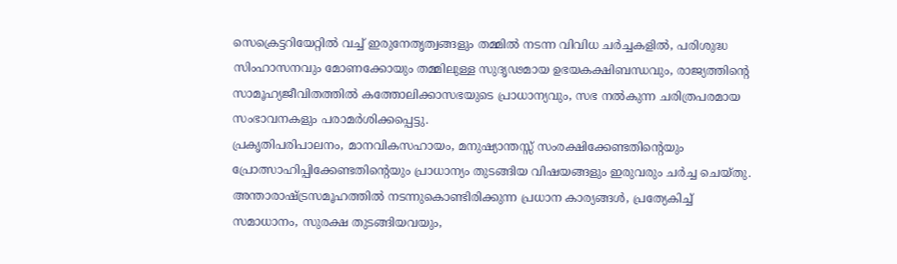സെക്രെട്ടറിയേറ്റിൽ വച്ച് ഇരുനേതൃത്വങ്ങളും തമ്മിൽ നടന്ന വിവിധ ചർച്ചകളിൽ, പരിശുദ്ധ സിംഹാസനവും മോണക്കോയും തമ്മിലുള്ള സുദൃഢമായ ഉഭയകക്ഷിബന്ധവും, രാജ്യത്തിന്റെ സാമൂഹ്യജീവിതത്തിൽ കത്തോലിക്കാസഭയുടെ പ്രാധാന്യവും, സഭ നൽകുന്ന ചരിത്രപരമായ സംഭാവനകളും പരാമർശിക്കപ്പെട്ടു.
പ്രകൃതിപരിപാലനം, മാനവികസഹായം, മനുഷ്യാന്തസ്സ് സംരക്ഷിക്കേണ്ടതിന്റെയും പ്രോത്സാഹിപ്പിക്കേണ്ടതിന്റെയും പ്രാധാന്യം തുടങ്ങിയ വിഷയങ്ങളും ഇരുവരും ചർച്ച ചെയ്തു. അന്താരാഷ്ട്രസമൂഹത്തിൽ നടന്നുകൊണ്ടിരിക്കുന്ന പ്രധാന കാര്യങ്ങൾ, പ്രത്യേകിച്ച് സമാധാനം, സുരക്ഷ തുടങ്ങിയവയും,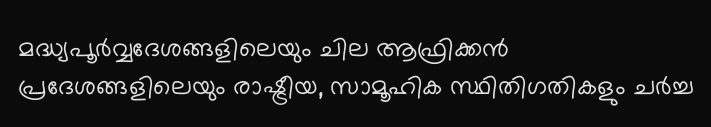മദ്ധ്യപൂർവ്വദേശങ്ങളിലെയും ചില ആഫ്രിക്കൻ പ്രദേശങ്ങളിലെയും രാഷ്ട്രീയ, സാമൂഹിക സ്ഥിതിഗതികളും ചർച്ച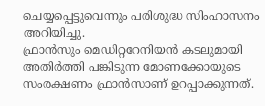ചെയ്യപ്പെട്ടുവെന്നും പരിശുദ്ധ സിംഹാസനം അറിയിച്ചു.
ഫ്രാൻസും മെഡിറ്ററേനിയൻ കടലുമായി അതിർത്തി പങ്കിടുന്ന മോണക്കോയുടെ സംരക്ഷണം ഫ്രാൻസാണ് ഉറപ്പാക്കുന്നത്.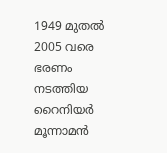1949 മുതൽ 2005 വരെ ഭരണം നടത്തിയ റൈനിയർ മൂന്നാമൻ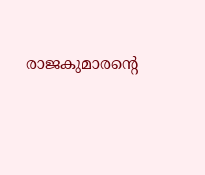രാജകുമാരന്റെ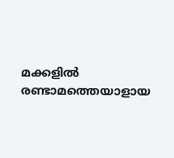മക്കളിൽ രണ്ടാമത്തെയാളായ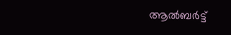ആൽബർട്ട്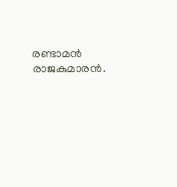രണ്ടാമൻ രാജകുമാരൻ.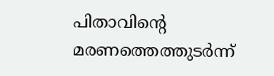പിതാവിന്റെ മരണത്തെത്തുടർന്ന്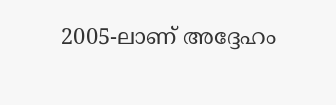2005-ലാണ് അദ്ദേഹം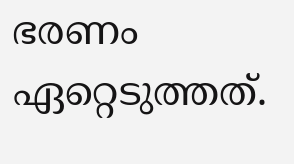ഭരണം ഏറ്റെടുത്തത്.